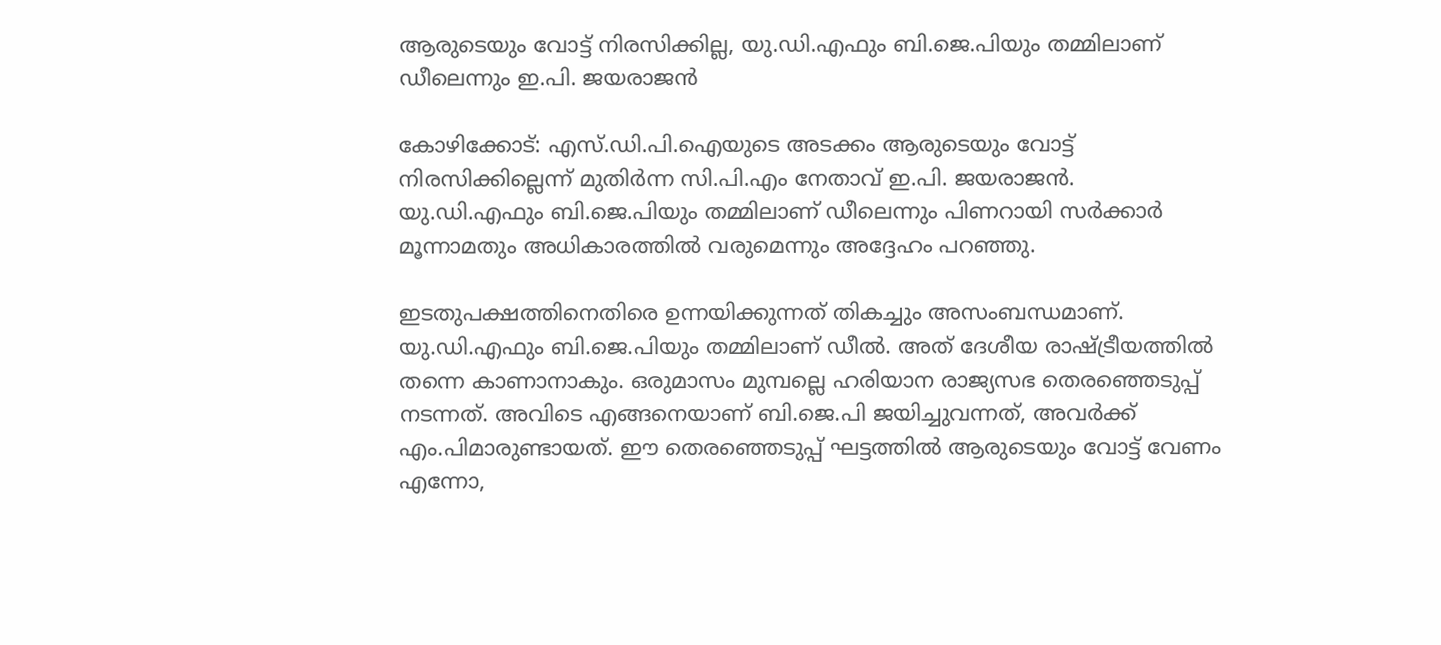ആരുടെയും വോട്ട് നിരസിക്കില്ല, യു.ഡി.എഫും ബി.ജെ.പിയും തമ്മിലാണ് ഡീലെന്നും ഇ.പി. ജയരാജൻ

കോഴിക്കോട്: എസ്.ഡി.പി.ഐയുടെ അടക്കം ആരുടെയും വോട്ട് നിരസിക്കില്ലെന്ന് മുതിർന്ന സി.പി.എം നേതാവ് ഇ.പി. ജയരാജൻ. യു.ഡി.എഫും ബി.ജെ.പിയും തമ്മിലാണ് ഡീലെന്നും പിണറായി സർക്കാർ മൂന്നാമതും അധികാരത്തിൽ വരുമെന്നും അദ്ദേഹം പറഞ്ഞു.

ഇടതുപക്ഷത്തിനെതിരെ ഉന്നയിക്കുന്നത് തികച്ചും അസംബന്ധമാണ്. യു.ഡി.എഫും ബി.ജെ.പിയും തമ്മിലാണ് ഡീൽ. അത് ദേശീയ രാഷ്ട്രീയത്തിൽ തന്നെ കാണാനാകും. ഒരുമാസം മുമ്പല്ലെ ഹരിയാന രാജ്യസഭ തെരഞ്ഞെടുപ്പ് നടന്നത്. അവിടെ എങ്ങനെയാണ് ബി.ജെ.പി ജയിച്ചുവന്നത്, അവർക്ക് എം.പിമാരുണ്ടായത്. ഈ തെരഞ്ഞെടുപ്പ് ഘട്ടത്തിൽ ആരുടെയും വോട്ട് വേണം എന്നോ,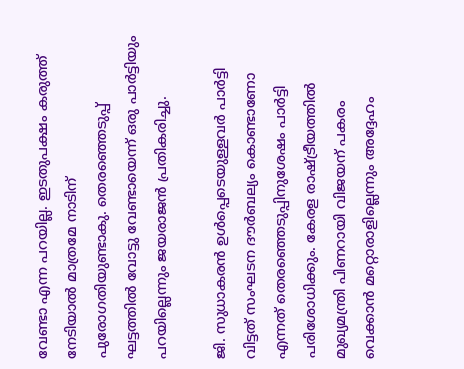വേണ്ടാ എന്ന പറയില്ല. ഇടതുപക്ഷ‍ം കരുത്ത് നേടിയാൽ മാത്രമേ നാടിന് പുരോഗതിയുണ്ടാകു. തെരഞ്ഞെടുപ്പ് ഘട്ടത്തിൽ വോട്ടു വേണ്ടായെന്ന് ഒരു പാർട്ടിയും പറയില്ലെന്നും ജയരാജൻ പ്രതികരിച്ചു.

ജി. സുധാകരൻ ഉൾപ്പെടെയുള്ളവർ പാർട്ടി വിട്ടത് സംഘടന ദൗർബല്യം കൊണ്ടാണോ എന്നത് തെരഞ്ഞെടുപ്പിനുശേഷം പാർട്ടി പരിശോധിക്കും. കേരള രാഷ്ട്രീയത്തിൽ മുഖ്യമന്ത്രി പിണറായി വിജയന് പകരം വെക്കാൻ മറ്റൊരാളില്ലെന്നും അദ്ദേഹം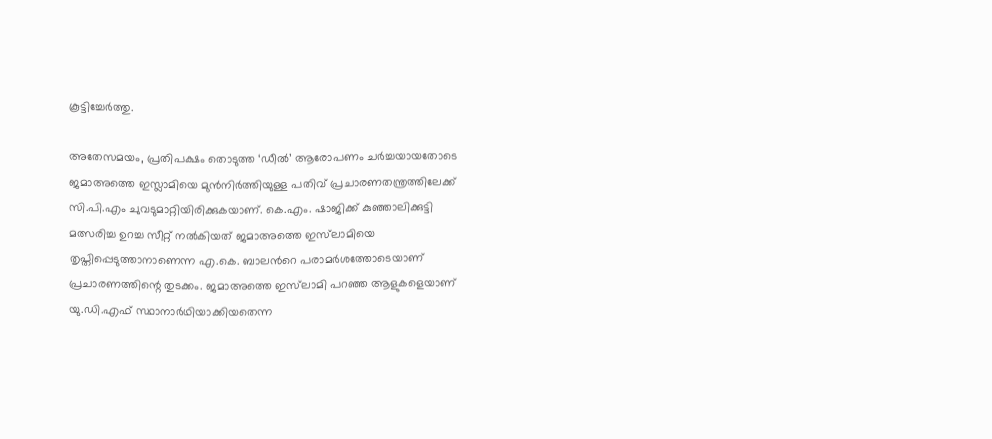കൂട്ടിച്ചേർത്തു.

അതേസമയം, പ്രതിപക്ഷം തൊടുത്ത ‘ഡീൽ’ ആരോപണം ചർച്ചയായതോടെ ജമാഅത്തെ ഇസ്ലാമിയെ മുൻനിർത്തിയുള്ള പതിവ് പ്രചാരണതന്ത്രത്തിലേക്ക് സി.പി.എം ചുവടുമാറ്റിയിരിക്കുകയാണ്. കെ.എം. ഷാജിക്ക് കുഞ്ഞാലിക്കുട്ടി മത്സരിച്ച ഉറച്ച സീറ്റ് നൽകിയത് ജമാഅത്തെ ഇസ്‍ലാമിയെ തൃപ്തിപ്പെടുത്താനാണെന്ന എ.കെ. ബാലന്‍റെ പരാമർശത്തോടെയാണ് പ്രചാരണത്തിന്റെ തുടക്കം. ജമാഅത്തെ ഇസ്‍ലാമി പറഞ്ഞ ആളുകളെയാണ് യു.ഡി.എഫ് സ്ഥാനാർഥിയാക്കിയതെന്ന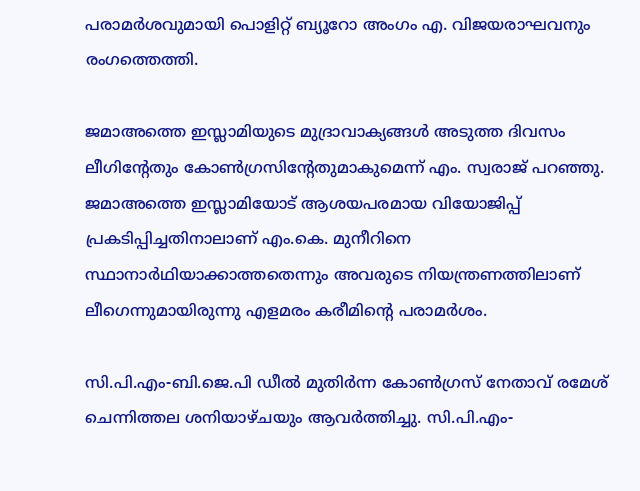പരാമർശവുമായി പൊളിറ്റ് ബ്യൂറോ അംഗം എ. വിജയരാഘവനും രംഗത്തെത്തി.

ജമാഅത്തെ ഇസ്ലാമിയുടെ മുദ്രാവാക്യങ്ങൾ അടുത്ത ദിവസം ലീഗിന്റേതും കോൺഗ്രസിന്റേതുമാകുമെന്ന് എം. സ്വരാജ് പറഞ്ഞു. ജമാഅത്തെ ഇസ്ലാമിയോട് ആശയപരമായ വിയോജിപ്പ് പ്രകടിപ്പിച്ചതിനാലാണ് എം.കെ. മുനീറിനെ സ്ഥാനാർഥിയാക്കാത്തതെന്നും അവരുടെ നിയന്ത്രണത്തിലാണ് ലീഗെന്നുമായിരുന്നു എളമരം കരീമിന്‍റെ പരാമർശം.

സി.പി.എം-ബി.ജെ.പി ഡീൽ മുതിർന്ന കോൺഗ്രസ് നേതാവ് രമേശ് ചെന്നിത്തല ശനിയാഴ്ചയും ആവർത്തിച്ചു. സി.പി.എം-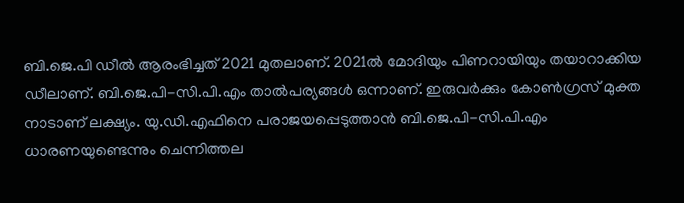ബി.ജെ.പി ഡീൽ ആരംഭിച്ചത് 2021 മുതലാണ്. 2021ൽ മോദിയും പിണറായിയും തയാറാക്കിയ ഡീലാണ്. ബി.ജെ.പി-സി.പി.എം താൽപര്യങ്ങൾ ഒന്നാണ്. ഇരുവർക്കും കോൺഗ്രസ് മുക്ത നാടാണ് ലക്ഷ്യം. യു.ഡി.എഫിനെ പരാജയപ്പെടുത്താൻ ബി.ജെ.പി-സി.പി.എം ധാരണയുണ്ടെന്നും ചെന്നിത്തല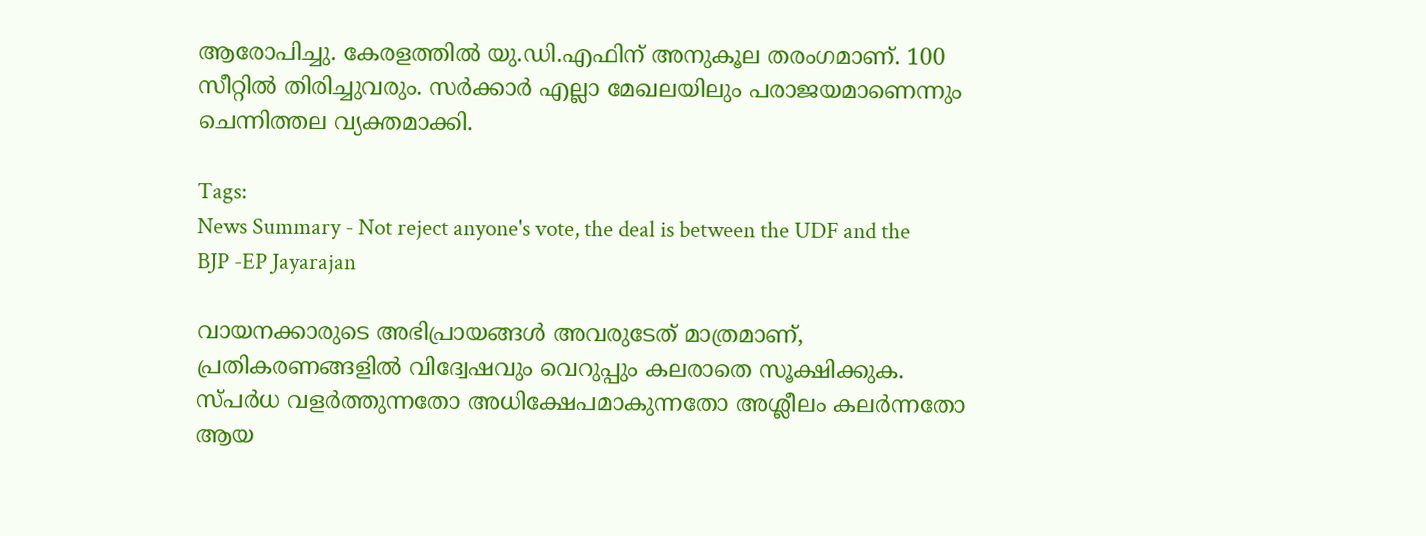ആരോപിച്ചു. കേരളത്തിൽ യു.ഡി.എഫിന് അനുകൂല തരംഗമാണ്. 100 സീറ്റിൽ തിരിച്ചുവരും. സർക്കാർ എല്ലാ മേഖലയിലും പരാജയമാണെന്നും ചെന്നിത്തല വ്യക്തമാക്കി.

Tags:
News Summary - Not reject anyone's vote, the deal is between the UDF and the BJP -EP Jayarajan

വായനക്കാരുടെ അഭിപ്രായങ്ങള്‍ അവരുടേത് മാത്രമാണ്, പ്രതികരണങ്ങളിൽ വിദ്വേഷവും വെറുപ്പും കലരാതെ സൂക്ഷിക്കുക. സ്പർധ വളർത്തുന്നതോ അധിക്ഷേപമാകുന്നതോ അശ്ലീലം കലർന്നതോ ആയ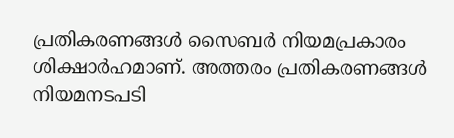പ്രതികരണങ്ങൾ സൈബർ നിയമപ്രകാരം ശിക്ഷാർഹമാണ്. അത്തരം പ്രതികരണങ്ങൾ നിയമനടപടി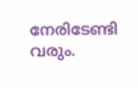നേരിടേണ്ടി വരും.